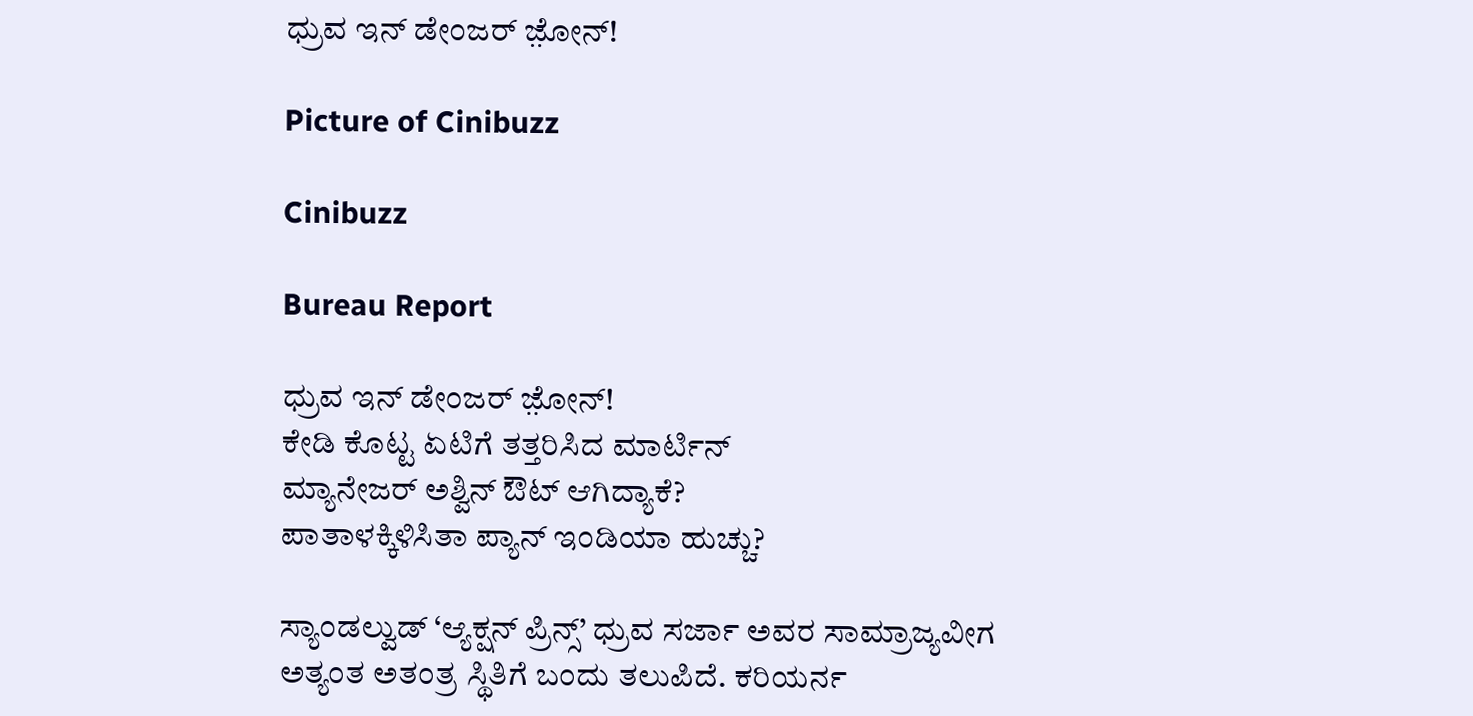ಧ್ರುವ ಇನ್‌ ಡೇಂಜರ್‌ ಜ಼ೋನ್!

Picture of Cinibuzz

Cinibuzz

Bureau Report

ಧ್ರುವ ಇನ್‌ ಡೇಂಜರ್‌ ಜ಼ೋನ್!
ಕೇಡಿ ಕೊಟ್ಟ ಏಟಿಗೆ ತತ್ತರಿಸಿದ ಮಾರ್ಟಿನ್
ಮ್ಯಾನೇಜರ್‌ ಅಶ್ವಿನ್‌ ಔಟ್ ಆಗಿದ್ಯಾಕೆ?
ಪಾತಾಳಕ್ಕಿಳಿಸಿತಾ ಪ್ಯಾನ್ ಇಂಡಿಯಾ ಹುಚ್ಚು?

ಸ್ಯಾಂಡಲ್ವುಡ್ ‘ಆ್ಯಕ್ಷನ್ ಪ್ರಿನ್ಸ್’ ಧ್ರುವ ಸರ್ಜಾ ಅವರ ಸಾಮ್ರಾಜ್ಯವೀಗ ಅತ್ಯಂತ ಅತಂತ್ರ ಸ್ಥಿತಿಗೆ ಬಂದು ತಲುಪಿದೆ. ಕರಿಯರ್ನ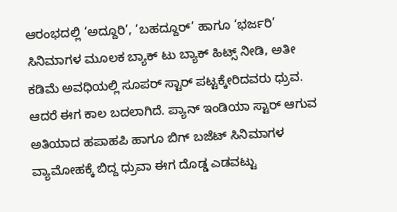ಆರಂಭದಲ್ಲಿ ‘ಅದ್ದೂರಿ’, ‘ಬಹದ್ದೂರ್’ ಹಾಗೂ ‘ಭರ್ಜರಿ’ ಸಿನಿಮಾಗಳ ಮೂಲಕ ಬ್ಯಾಕ್ ಟು ಬ್ಯಾಕ್ ಹಿಟ್ಸ್ ನೀಡಿ, ಅತೀ ಕಡಿಮೆ ಅವಧಿಯಲ್ಲಿ ಸೂಪರ್‌ ಸ್ಟಾರ್‌ ಪಟ್ಟಕ್ಕೇರಿದವರು ಧ್ರುವ. ಆದರೆ ಈಗ ಕಾಲ ಬದಲಾಗಿದೆ. ಪ್ಯಾನ್ ಇಂಡಿಯಾ ಸ್ಟಾರ್ ಆಗುವ ಅತಿಯಾದ ಹಪಾಹಪಿ ಹಾಗೂ ಬಿಗ್ ಬಜೆಟ್ ಸಿನಿಮಾಗಳ ವ್ಯಾಮೋಹಕ್ಕೆ ಬಿದ್ದ ಧ್ರುವಾ ಈಗ ದೊಡ್ಡ ಎಡವಟ್ಟು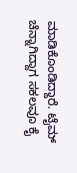ಮಾಡಿಕೊಂಡಿದ್ದಾರೆ. ಟೈಮ್ ಚೆನ್ನಾಗಿದ್ದಾಗ ಸಕಲವೂ ಕೈ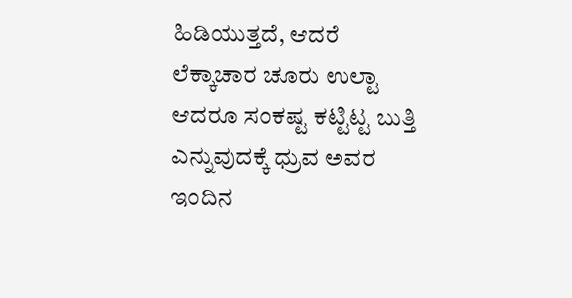ಹಿಡಿಯುತ್ತದೆ, ಆದರೆ ಲೆಕ್ಕಾಚಾರ ಚೂರು ಉಲ್ಟಾ ಆದರೂ ಸಂಕಷ್ಟ ಕಟ್ಟಿಟ್ಟ ಬುತ್ತಿ ಎನ್ನುವುದಕ್ಕೆ ಧ್ರುವ ಅವರ ಇಂದಿನ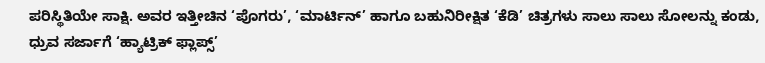ಪರಿಸ್ಥಿತಿಯೇ ಸಾಕ್ಷಿ. ಅವರ ಇತ್ತೀಚಿನ ‘ಪೊಗರು’, ‘ಮಾರ್ಟಿನ್’ ಹಾಗೂ ಬಹುನಿರೀಕ್ಷಿತ ‘ಕೆಡಿ’ ಚಿತ್ರಗಳು ಸಾಲು ಸಾಲು ಸೋಲನ್ನು ಕಂಡು, ಧ್ರುವ ಸರ್ಜಾಗೆ ‘ಹ್ಯಾಟ್ರಿಕ್ ಫ್ಲಾಪ್ಸ್’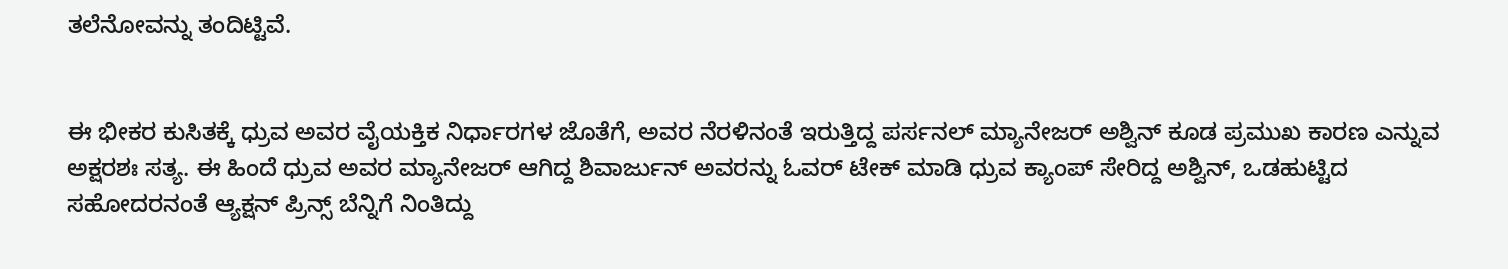ತಲೆನೋವನ್ನು ತಂದಿಟ್ಟಿವೆ.


ಈ ಭೀಕರ ಕುಸಿತಕ್ಕೆ ಧ್ರುವ ಅವರ ವೈಯಕ್ತಿಕ ನಿರ್ಧಾರಗಳ ಜೊತೆಗೆ, ಅವರ ನೆರಳಿನಂತೆ ಇರುತ್ತಿದ್ದ ಪರ್ಸನಲ್ ಮ್ಯಾನೇಜರ್ ಅಶ್ವಿನ್ ಕೂಡ ಪ್ರಮುಖ ಕಾರಣ ಎನ್ನುವ ಅಕ್ಷರಶಃ ಸತ್ಯ. ಈ ಹಿಂದೆ ಧ್ರುವ ಅವರ ಮ್ಯಾನೇಜರ್ ಆಗಿದ್ದ ಶಿವಾರ್ಜುನ್ ಅವರನ್ನು ಓವರ್ ಟೇಕ್ ಮಾಡಿ ಧ್ರುವ ಕ್ಯಾಂಪ್ ಸೇರಿದ್ದ ಅಶ್ವಿನ್, ಒಡಹುಟ್ಟಿದ ಸಹೋದರನಂತೆ ಆ್ಯಕ್ಷನ್ ಪ್ರಿನ್ಸ್ ಬೆನ್ನಿಗೆ ನಿಂತಿದ್ದು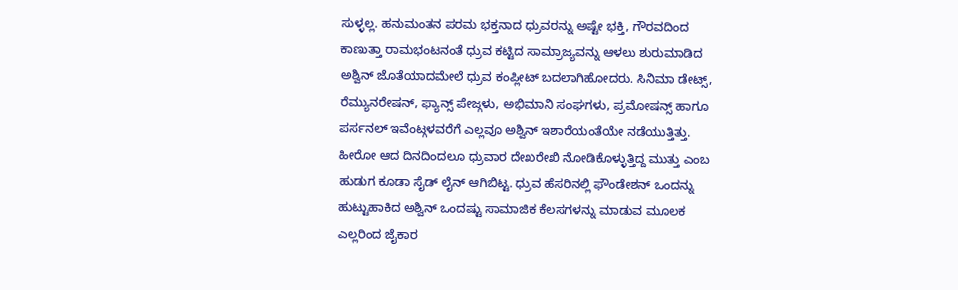ಸುಳ್ಳಲ್ಲ. ಹನುಮಂತನ ಪರಮ ಭಕ್ತನಾದ ಧ್ರುವರನ್ನು ಅಷ್ಟೇ ಭಕ್ತಿ, ಗೌರವದಿಂದ ಕಾಣುತ್ತಾ ರಾಮಭಂಟನಂತೆ ಧ್ರುವ ಕಟ್ಟಿದ ಸಾಮ್ರಾಜ್ಯವನ್ನು ಆಳಲು ಶುರುಮಾಡಿದ ಅಶ್ವಿನ್ ಜೊತೆಯಾದಮೇಲೆ ಧ್ರುವ ಕಂಪ್ಲೀಟ್ ಬದಲಾಗಿಹೋದರು. ಸಿನಿಮಾ ಡೇಟ್ಸ್, ರೆಮ್ಯುನರೇಷನ್, ಫ್ಯಾನ್ಸ್ ಪೇಜ್ಗಳು, ಅಭಿಮಾನಿ ಸಂಘಗಳು, ಪ್ರಮೋಷನ್ಸ್ ಹಾಗೂ ಪರ್ಸನಲ್ ಇವೆಂಟ್ಗಳವರೆಗೆ ಎಲ್ಲವೂ ಅಶ್ವಿನ್ ಇಶಾರೆಯಂತೆಯೇ ನಡೆಯುತ್ತಿತ್ತು. ಹೀರೋ ಆದ ದಿನದಿಂದಲೂ ಧ್ರುವಾರ ದೇಖರೇಖಿ ನೋಡಿಕೊಳ್ಳುತ್ತಿದ್ದ ಮುತ್ತು ಎಂಬ ಹುಡುಗ ಕೂಡಾ ಸೈಡ್‌ ಲೈನ್‌ ಆಗಿಬಿಟ್ಟ. ಧ್ರುವ ಹೆಸರಿನಲ್ಲಿ ಫೌಂಡೇಶನ್ ಒಂದನ್ನು ಹುಟ್ಟುಹಾಕಿದ ಅಶ್ವಿನ್ ಒಂದಷ್ಟು ಸಾಮಾಜಿಕ ಕೆಲಸಗಳನ್ನು ಮಾಡುವ ಮೂಲಕ ಎಲ್ಲರಿಂದ ಜೈಕಾರ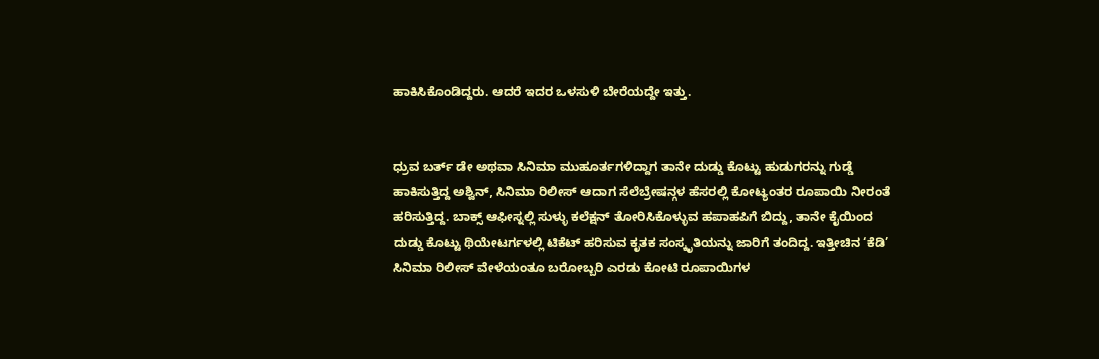ಹಾಕಿಸಿಕೊಂಡಿದ್ದರು. ಆದರೆ ಇದರ ಒಳಸುಳಿ ಬೇರೆಯದ್ದೇ ಇತ್ತು.


ಧ್ರುವ ಬರ್ತ್ ಡೇ ಅಥವಾ ಸಿನಿಮಾ ಮುಹೂರ್ತಗಳಿದ್ದಾಗ ತಾನೇ ದುಡ್ಡು ಕೊಟ್ಟು ಹುಡುಗರನ್ನು ಗುಡ್ಡೆ ಹಾಕಿಸುತ್ತಿದ್ದ ಅಶ್ವಿನ್, ಸಿನಿಮಾ ರಿಲೀಸ್ ಆದಾಗ ಸೆಲೆಬ್ರೇಷನ್ಗಳ ಹೆಸರಲ್ಲಿ ಕೋಟ್ಯಂತರ ರೂಪಾಯಿ ನೀರಂತೆ ಹರಿಸುತ್ತಿದ್ದ. ಬಾಕ್ಸ್ ಆಫೀಸ್ನಲ್ಲಿ ಸುಳ್ಳು ಕಲೆಕ್ಷನ್ ತೋರಿಸಿಕೊಳ್ಳುವ ಹಪಾಹಪಿಗೆ ಬಿದ್ದು, ತಾನೇ ಕೈಯಿಂದ ದುಡ್ಡು ಕೊಟ್ಟು ಥಿಯೇಟರ್ಗಳಲ್ಲಿ ಟಿಕೆಟ್ ಹರಿಸುವ ಕೃತಕ ಸಂಸ್ಕೃತಿಯನ್ನು ಜಾರಿಗೆ ತಂದಿದ್ದ. ಇತ್ತೀಚಿನ ‘ಕೆಡಿ’ ಸಿನಿಮಾ ರಿಲೀಸ್ ವೇಳೆಯಂತೂ ಬರೋಬ್ಬರಿ ಎರಡು ಕೋಟಿ ರೂಪಾಯಿಗಳ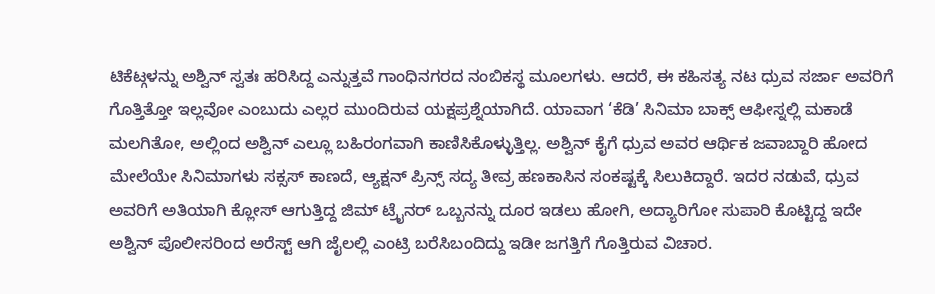ಟಿಕೆಟ್ಗಳನ್ನು ಅಶ್ವಿನ್ ಸ್ವತಃ ಹರಿಸಿದ್ದ ಎನ್ನುತ್ತವೆ ಗಾಂಧಿನಗರದ ನಂಬಿಕಸ್ಥ ಮೂಲಗಳು. ಆದರೆ, ಈ ಕಹಿಸತ್ಯ ನಟ ಧ್ರುವ ಸರ್ಜಾ ಅವರಿಗೆ ಗೊತ್ತಿತ್ತೋ ಇಲ್ಲವೋ ಎಂಬುದು ಎಲ್ಲರ ಮುಂದಿರುವ ಯಕ್ಷಪ್ರಶ್ನೆಯಾಗಿದೆ. ಯಾವಾಗ ‘ಕೆಡಿ’ ಸಿನಿಮಾ ಬಾಕ್ಸ್ ಆಫೀಸ್ನಲ್ಲಿ ಮಕಾಡೆ ಮಲಗಿತೋ, ಅಲ್ಲಿಂದ ಅಶ್ವಿನ್ ಎಲ್ಲೂ ಬಹಿರಂಗವಾಗಿ ಕಾಣಿಸಿಕೊಳ್ಳುತ್ತಿಲ್ಲ. ಅಶ್ವಿನ್ ಕೈಗೆ ಧ್ರುವ ಅವರ ಆರ್ಥಿಕ ಜವಾಬ್ದಾರಿ ಹೋದ ಮೇಲೆಯೇ ಸಿನಿಮಾಗಳು ಸಕ್ಸಸ್ ಕಾಣದೆ, ಆ್ಯಕ್ಷನ್ ಪ್ರಿನ್ಸ್ ಸದ್ಯ ತೀವ್ರ ಹಣಕಾಸಿನ ಸಂಕಷ್ಟಕ್ಕೆ ಸಿಲುಕಿದ್ದಾರೆ. ಇದರ ನಡುವೆ, ಧ್ರುವ ಅವರಿಗೆ ಅತಿಯಾಗಿ ಕ್ಲೋಸ್ ಆಗುತ್ತಿದ್ದ ಜಿಮ್ ಟ್ರೈನರ್ ಒಬ್ಬನನ್ನು ದೂರ ಇಡಲು ಹೋಗಿ, ಅದ್ಯಾರಿಗೋ ಸುಪಾರಿ ಕೊಟ್ಟಿದ್ದ ಇದೇ ಅಶ್ವಿನ್ ಪೊಲೀಸರಿಂದ ಅರೆಸ್ಟ್ ಆಗಿ ಜೈಲಲ್ಲಿ ಎಂಟ್ರಿ ಬರೆಸಿಬಂದಿದ್ದು ಇಡೀ ಜಗತ್ತಿಗೆ ಗೊತ್ತಿರುವ ವಿಚಾರ.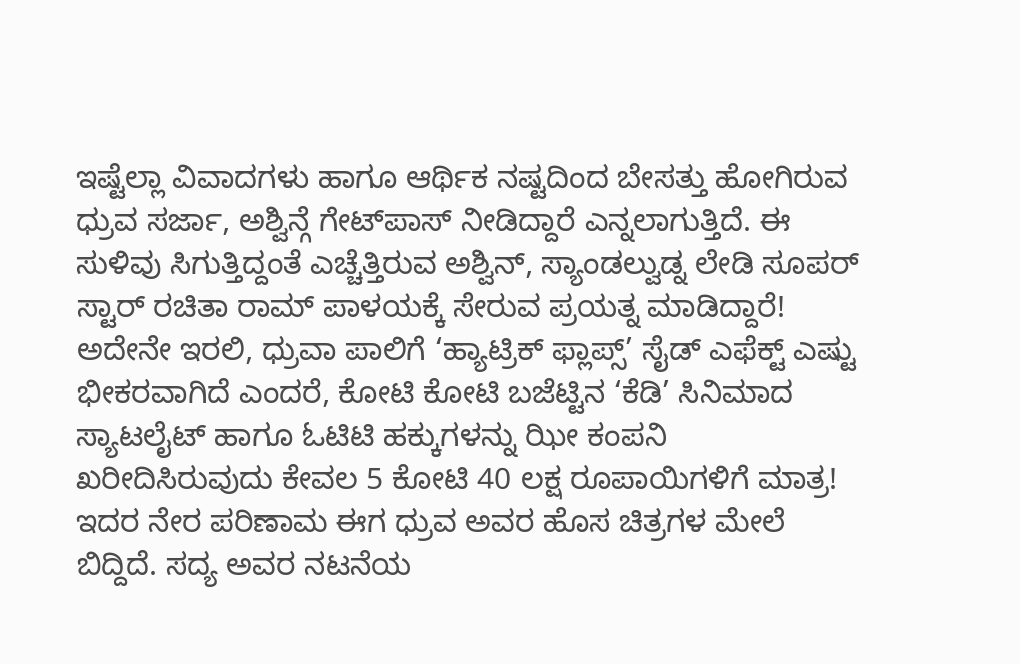ಇಷ್ಟೆಲ್ಲಾ ವಿವಾದಗಳು ಹಾಗೂ ಆರ್ಥಿಕ ನಷ್ಟದಿಂದ ಬೇಸತ್ತು ಹೋಗಿರುವ ಧ್ರುವ ಸರ್ಜಾ, ಅಶ್ವಿನ್ಗೆ ಗೇಟ್‌ಪಾಸ್‌ ನೀಡಿದ್ದಾರೆ ಎನ್ನಲಾಗುತ್ತಿದೆ. ಈ ಸುಳಿವು ಸಿಗುತ್ತಿದ್ದಂತೆ ಎಚ್ಚೆತ್ತಿರುವ ಅಶ್ವಿನ್, ಸ್ಯಾಂಡಲ್ವುಡ್ನ ಲೇಡಿ ಸೂಪರ್ ಸ್ಟಾರ್ ರಚಿತಾ ರಾಮ್ ಪಾಳಯಕ್ಕೆ ಸೇರುವ ಪ್ರಯತ್ನ ಮಾಡಿದ್ದಾರೆ!
ಅದೇನೇ ಇರಲಿ, ಧ್ರುವಾ ಪಾಲಿಗೆ ‘ಹ್ಯಾಟ್ರಿಕ್ ಫ್ಲಾಪ್ಸ್’ ಸೈಡ್‌ ಎಫೆಕ್ಟ್ ಎಷ್ಟು ಭೀಕರವಾಗಿದೆ ಎಂದರೆ, ಕೋಟಿ ಕೋಟಿ ಬಜೆಟ್ಟಿನ ‘ಕೆಡಿ’ ಸಿನಿಮಾದ ಸ್ಯಾಟಲೈಟ್ ಹಾಗೂ ಓಟಿಟಿ ಹಕ್ಕುಗಳನ್ನು ಝೀ ಕಂಪನಿ ಖರೀದಿಸಿರುವುದು ಕೇವಲ 5 ಕೋಟಿ 40 ಲಕ್ಷ ರೂಪಾಯಿಗಳಿಗೆ ಮಾತ್ರ! ಇದರ ನೇರ ಪರಿಣಾಮ ಈಗ ಧ್ರುವ ಅವರ ಹೊಸ ಚಿತ್ರಗಳ ಮೇಲೆ ಬಿದ್ದಿದೆ. ಸದ್ಯ ಅವರ ನಟನೆಯ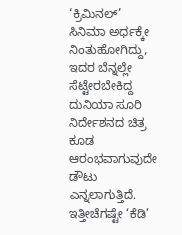‘ಕ್ರಿಮಿನಲ್’ ಸಿನಿಮಾ ಅರ್ಧಕ್ಕೇ ನಿಂತುಹೋಗಿದ್ದು, ಇದರ ಬೆನ್ನಲ್ಲೇ ಸೆಟ್ಟೇರಬೇಕಿದ್ದ ದುನಿಯಾ ಸೂರಿ ನಿರ್ದೇಶನದ ಚಿತ್ರ ಕೂಡ ಆರಂಭವಾಗುವುದೇ ಡೌಟು ಎನ್ನಲಾಗುತ್ತಿದೆ. ಇತ್ತೀಚೆಗಷ್ಟೇ ‘ಕೆಡಿ’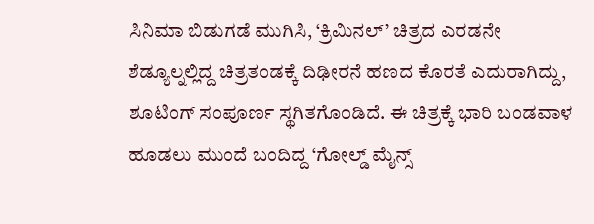ಸಿನಿಮಾ ಬಿಡುಗಡೆ ಮುಗಿಸಿ, ‘ಕ್ರಿಮಿನಲ್’ ಚಿತ್ರದ ಎರಡನೇ ಶೆಡ್ಯೂಲ್ನಲ್ಲಿದ್ದ ಚಿತ್ರತಂಡಕ್ಕೆ ದಿಢೀರನೆ ಹಣದ ಕೊರತೆ ಎದುರಾಗಿದ್ದು, ಶೂಟಿಂಗ್ ಸಂಪೂರ್ಣ ಸ್ಥಗಿತಗೊಂಡಿದೆ. ಈ ಚಿತ್ರಕ್ಕೆ ಭಾರಿ ಬಂಡವಾಳ ಹೂಡಲು ಮುಂದೆ ಬಂದಿದ್ದ ‘ಗೋಲ್ಡ್ ಮೈನ್ಸ್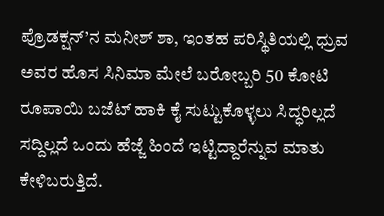ಪ್ರೊಡಕ್ಷನ್’ನ ಮನೀಶ್ ಶಾ, ಇಂತಹ ಪರಿಸ್ಥಿತಿಯಲ್ಲಿ ಧ್ರುವ ಅವರ ಹೊಸ ಸಿನಿಮಾ ಮೇಲೆ ಬರೋಬ್ಬರಿ 50 ಕೋಟಿ ರೂಪಾಯಿ ಬಜೆಟ್ ಹಾಕಿ ಕೈ ಸುಟ್ಟುಕೊಳ್ಳಲು ಸಿದ್ಧರಿಲ್ಲದೆ ಸದ್ದಿಲ್ಲದೆ ಒಂದು ಹೆಜ್ಜೆ ಹಿಂದೆ ಇಟ್ಟಿದ್ದಾರೆನ್ನುವ ಮಾತು ಕೇಳಿಬರುತ್ತಿದೆ.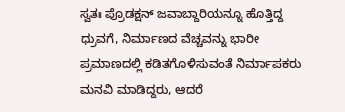ಸ್ವತಃ ಪ್ರೊಡಕ್ಷನ್ ಜವಾಬ್ದಾರಿಯನ್ನೂ ಹೊತ್ತಿದ್ದ ಧ್ರುವಗೆ, ನಿರ್ಮಾಣದ ವೆಚ್ಚವನ್ನು ಭಾರೀ ಪ್ರಮಾಣದಲ್ಲಿ ಕಡಿತಗೊಳಿಸುವಂತೆ ನಿರ್ಮಾಪಕರು ಮನವಿ ಮಾಡಿದ್ದರು, ಆದರೆ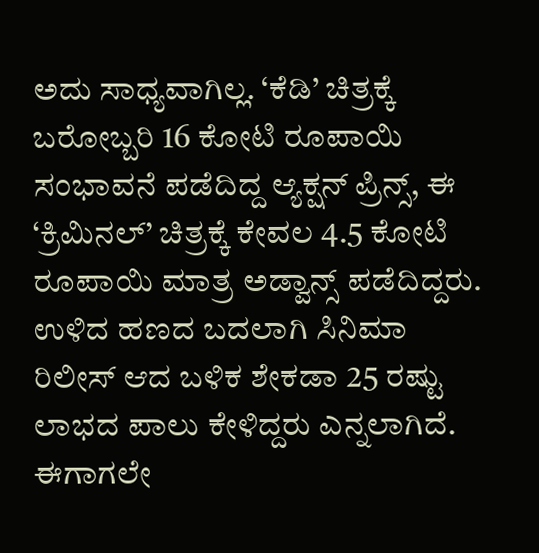ಅದು ಸಾಧ್ಯವಾಗಿಲ್ಲ. ‘ಕೆಡಿ’ ಚಿತ್ರಕ್ಕೆ ಬರೋಬ್ಬರಿ 16 ಕೋಟಿ ರೂಪಾಯಿ ಸಂಭಾವನೆ ಪಡೆದಿದ್ದ ಆ್ಯಕ್ಷನ್ ಪ್ರಿನ್ಸ್, ಈ ‘ಕ್ರಿಮಿನಲ್’ ಚಿತ್ರಕ್ಕೆ ಕೇವಲ 4.5 ಕೋಟಿ ರೂಪಾಯಿ ಮಾತ್ರ ಅಡ್ವಾನ್ಸ್ ಪಡೆದಿದ್ದರು. ಉಳಿದ ಹಣದ ಬದಲಾಗಿ ಸಿನಿಮಾ ರಿಲೀಸ್ ಆದ ಬಳಿಕ ಶೇಕಡಾ 25 ರಷ್ಟು ಲಾಭದ ಪಾಲು ಕೇಳಿದ್ದರು ಎನ್ನಲಾಗಿದೆ. ಈಗಾಗಲೇ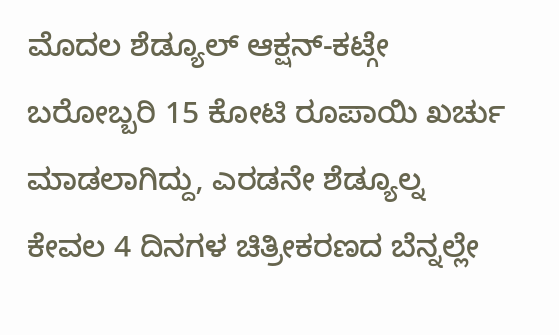ಮೊದಲ ಶೆಡ್ಯೂಲ್ ಆಕ್ಷನ್-ಕಟ್ಗೇ ಬರೋಬ್ಬರಿ 15 ಕೋಟಿ ರೂಪಾಯಿ ಖರ್ಚು ಮಾಡಲಾಗಿದ್ದು, ಎರಡನೇ ಶೆಡ್ಯೂಲ್ನ ಕೇವಲ 4 ದಿನಗಳ ಚಿತ್ರೀಕರಣದ ಬೆನ್ನಲ್ಲೇ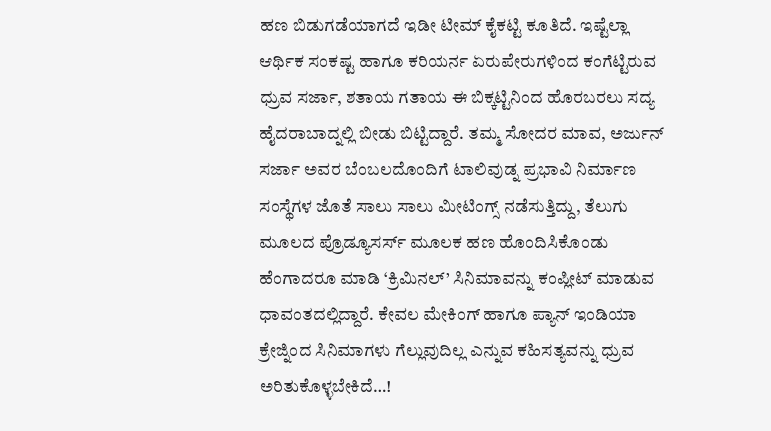ಹಣ ಬಿಡುಗಡೆಯಾಗದೆ ಇಡೀ ಟೀಮ್ ಕೈಕಟ್ಟಿ ಕೂತಿದೆ. ಇಷ್ಟೆಲ್ಲಾ ಆರ್ಥಿಕ ಸಂಕಷ್ಟ ಹಾಗೂ ಕರಿಯರ್ನ ಏರುಪೇರುಗಳಿಂದ ಕಂಗೆಟ್ಟಿರುವ ಧ್ರುವ ಸರ್ಜಾ, ಶತಾಯ ಗತಾಯ ಈ ಬಿಕ್ಕಟ್ಟಿನಿಂದ ಹೊರಬರಲು ಸದ್ಯ ಹೈದರಾಬಾದ್ನಲ್ಲಿ ಬೀಡು ಬಿಟ್ಟಿದ್ದಾರೆ. ತಮ್ಮ ಸೋದರ ಮಾವ, ಅರ್ಜುನ್ ಸರ್ಜಾ ಅವರ ಬೆಂಬಲದೊಂದಿಗೆ ಟಾಲಿವುಡ್ನ ಪ್ರಭಾವಿ ನಿರ್ಮಾಣ ಸಂಸ್ಥೆಗಳ ಜೊತೆ ಸಾಲು ಸಾಲು ಮೀಟಿಂಗ್ಸ್ ನಡೆಸುತ್ತಿದ್ದು, ತೆಲುಗು ಮೂಲದ ಪ್ರೊಡ್ಯೂಸರ್ಸ್ ಮೂಲಕ ಹಣ ಹೊಂದಿಸಿಕೊಂಡು ಹೆಂಗಾದರೂ ಮಾಡಿ ‘ಕ್ರಿಮಿನಲ್’ ಸಿನಿಮಾವನ್ನು ಕಂಪ್ಲೀಟ್ ಮಾಡುವ ಧಾವಂತದಲ್ಲಿದ್ದಾರೆ. ಕೇವಲ ಮೇಕಿಂಗ್ ಹಾಗೂ ಪ್ಯಾನ್ ಇಂಡಿಯಾ ಕ್ರೇಜ್ನಿಂದ ಸಿನಿಮಾಗಳು ಗೆಲ್ಲುವುದಿಲ್ಲ ಎನ್ನುವ ಕಹಿಸತ್ಯವನ್ನು ಧ್ರುವ ಅರಿತುಕೊಳ್ಳಬೇಕಿದೆ…!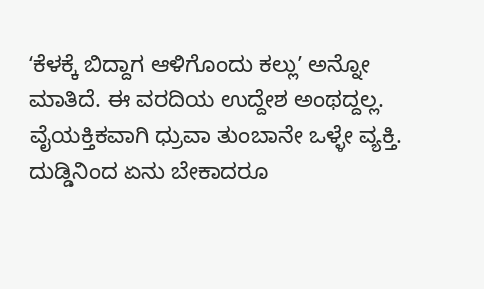ʻಕೆಳಕ್ಕೆ ಬಿದ್ದಾಗ ಆಳಿಗೊಂದು ಕಲ್ಲುʼ ಅನ್ನೋ ಮಾತಿದೆ. ಈ ವರದಿಯ ಉದ್ದೇಶ ಅಂಥದ್ದಲ್ಲ. ವೈಯಕ್ತಿಕವಾಗಿ ಧ್ರುವಾ ತುಂಬಾನೇ ಒಳ್ಳೇ ವ್ಯಕ್ತಿ. ದುಡ್ಡಿನಿಂದ ಏನು ಬೇಕಾದರೂ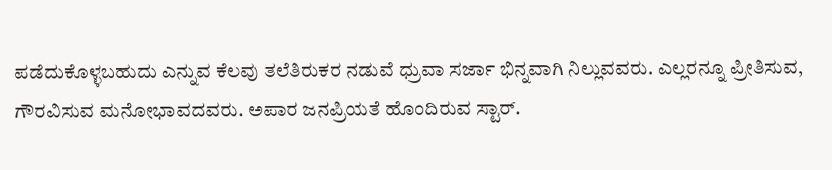ಪಡೆದುಕೊಳ್ಳಬಹುದು ಎನ್ನುವ ಕೆಲವು ತಲೆತಿರುಕರ ನಡುವೆ ಧ್ರುವಾ ಸರ್ಜಾ ಭಿನ್ನವಾಗಿ ನಿಲ್ಲುವವರು. ಎಲ್ಲರನ್ನೂ ಪ್ರೀತಿಸುವ, ಗೌರವಿಸುವ ಮನೋಭಾವದವರು. ಅಪಾರ ಜನಪ್ರಿಯತೆ ಹೊಂದಿರುವ ಸ್ಟಾರ್.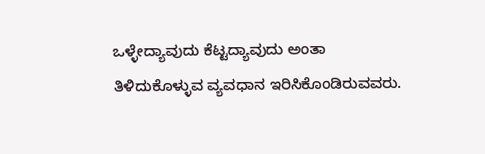ಒಳ್ಳೇದ್ಯಾವುದು ಕೆಟ್ಟದ್ಯಾವುದು ಅಂತಾ ತಿಳಿದುಕೊಳ್ಳುವ ವ್ಯವಧಾನ ಇರಿಸಿಕೊಂಡಿರುವವರು.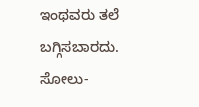ಇಂಥವರು ತಲೆ ಬಗ್ಗಿಸಬಾರದು. ಸೋಲು-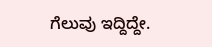ಗೆಲುವು ಇದ್ದಿದ್ದೇ.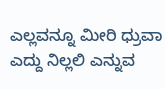ಎಲ್ಲವನ್ನೂ ಮೀರಿ ಧ್ರುವಾ ಎದ್ದು ನಿಲ್ಲಲಿ ಎನ್ನುವ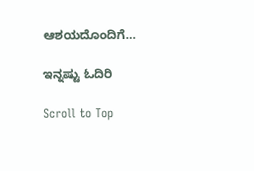ಆಶಯದೊಂದಿಗೆ…

ಇನ್ನಷ್ಟು ಓದಿರಿ

Scroll to Top